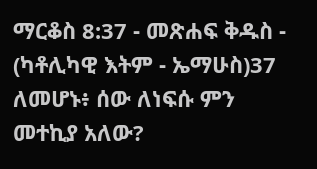ማርቆስ 8:37 - መጽሐፍ ቅዱስ - (ካቶሊካዊ እትም - ኤማሁስ)37 ለመሆኑ፥ ሰው ለነፍሱ ምን መተኪያ አለው?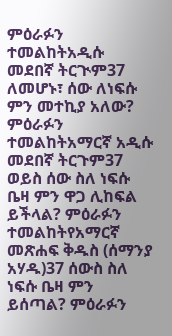ምዕራፉን ተመልከትአዲሱ መደበኛ ትርጒም37 ለመሆኑ፣ ሰው ለነፍሱ ምን መተኪያ አለው? ምዕራፉን ተመልከትአማርኛ አዲሱ መደበኛ ትርጉም37 ወይስ ሰው ስለ ነፍሱ ቤዛ ምን ዋጋ ሊከፍል ይችላል? ምዕራፉን ተመልከትየአማርኛ መጽሐፍ ቅዱስ (ሰማንያ አሃዱ)37 ሰውስ ስለ ነፍሱ ቤዛ ምን ይሰጣል? ምዕራፉን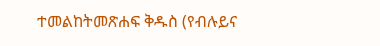ተመልከትመጽሐፍ ቅዱስ (የብሉይና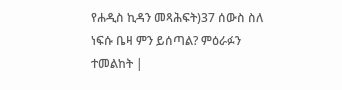የሐዲስ ኪዳን መጻሕፍት)37 ሰውስ ስለ ነፍሱ ቤዛ ምን ይሰጣል? ምዕራፉን ተመልከት |